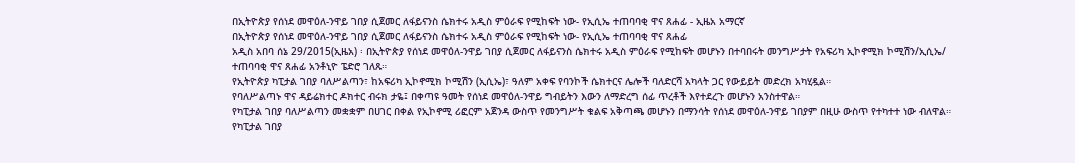በኢትዮጵያ የሰነደ መዋዕለ-ንዋይ ገበያ ሲጀመር ለፋይናንስ ሴክተሩ አዲስ ምዕራፍ የሚከፍት ነው- የኢሲኤ ተጠባባቂ ዋና ጸሐፊ - ኢዜአ አማርኛ
በኢትዮጵያ የሰነደ መዋዕለ-ንዋይ ገበያ ሲጀመር ለፋይናንስ ሴክተሩ አዲስ ምዕራፍ የሚከፍት ነው- የኢሲኤ ተጠባባቂ ዋና ጸሐፊ
አዲስ አበባ ሰኔ 29/2015(ኢዜአ) ፡ በኢትዮጵያ የሰነደ መዋዕለ-ንዋይ ገበያ ሲጀመር ለፋይናንስ ሴክተሩ አዲስ ምዕራፍ የሚከፍት መሆኑን በተባበሩት መንግሥታት የአፍሪካ ኢኮኖሚክ ኮሚሽን/ኢሲኤ/ ተጠባባቂ ዋና ጸሐፊ አንቶኒዮ ፔድሮ ገለጹ።
የኢትዮጵያ ካፒታል ገበያ ባለሥልጣን፣ ከአፍሪካ ኢኮኖሚክ ኮሚሽን (ኢሲኤ)፣ ዓለም አቀፍ የባንኮች ሴክተርና ሌሎች ባለድርሻ አካላት ጋር የውይይት መድረክ አካሂዷል።
የባለሥልጣኑ ዋና ዳይሬክተር ዶክተር ብሩክ ታዬ፤ በቀጣዩ ዓመት የሰነደ መዋዕለ-ንዋይ ግብይትን እውን ለማድረግ ሰፊ ጥረቶች እየተደረጉ መሆኑን አንስተዋል።
የካፒታል ገበያ ባለሥልጣን መቋቋም በሀገር በቀል የኢኮኖሚ ሪፎርም አጀንዳ ውስጥ የመንግሥት ቁልፍ አቅጣጫ መሆኑን በማንሳት የሰነደ መዋዕለ-ንዋይ ገበያም በዚሁ ውስጥ የተካተተ ነው ብለዋል።
የካፒታል ገበያ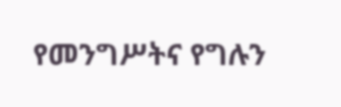የመንግሥትና የግሉን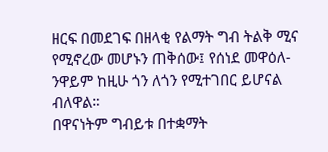ዘርፍ በመደገፍ በዘላቂ የልማት ግብ ትልቅ ሚና የሚኖረው መሆኑን ጠቅሰው፤ የሰነደ መዋዕለ-ንዋይም ከዚሁ ጎን ለጎን የሚተገበር ይሆናል ብለዋል።
በዋናነትም ግብይቱ በተቋማት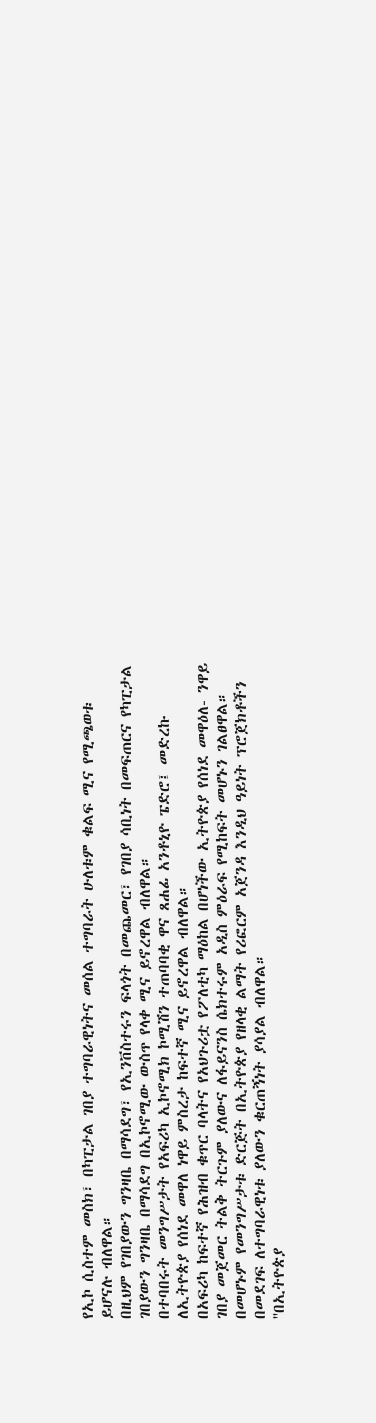የኢኮ ሲስተም መስክ፣ በካፒታል ገበያ ተግባራዊነትና መሰል ተግባራት ሁለቱም ቁልፍ ሚና የሚጫወቱ ይሆናሉ ብለዋል።
በዚህም የገበያውን ግንዛቤ በማሳደግ፣ የኢንቨስተሩን ፍላጎት በመጨመር፣ የገበያ ሳቢነት በመፍጠርና የካፒታል ገበያውን ግንዛቤ በማሳደግ በኢኮኖሚው ውስጥ የላቀ ሚና ይኖረዋል ብለዋል።
በተባበሩት መንግሥታት የአፍሪካ ኢኮኖሚክ ኮሚሽን ተጠባባቂ ዋና ጸሐፊ አንቶኒዮ ፔድሮ፤ መድረኩ ለኢትዮጵያ የሰነደ መዋለ ነዋይ ምስረታ ከፍተኛ ሚና ይኖረዋል ብለዋል።
በአፍሪካ ከፍተኛ የሕዝብ ቁጥር ባላትና የአህጉሪቷ የፖለቲካ ማዕከል በሆነችው ኢትዮጵያ የሰነደ መዋዕለ- ንዋይ ገበያ መጀመር ትልቅ ትርጉም ያለውና ለፋይናንስ ሴክተሩም አዲስ ምዕራፍ የሚከፍት መሆኑን ገልፀዋል።
በመሆኑም የመንግሥታቱ ድርጅት በኢትዮጵያ የዘላቂ ልማት የሪፎርም አጀንዳ እንዲህ ዓይነት ፕሮጀክቶችን በመደገፍ ለተግባራዊነቱ ያለውን ቁርጠኝነት ያሳያል ብለዋል።
''በኢትዮጵያ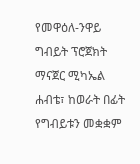የመዋዕለ-ንዋይ ግብይት ፕሮጀክት ማናጀር ሚካኤል ሐብቴ፣ ከወራት በፊት የግብይቱን መቋቋም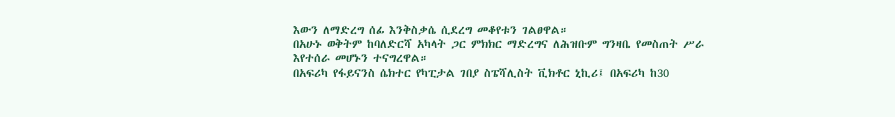እውን ለማድረግ ሰፊ እንቅስቃሴ ሲደረግ መቆየቱን ገልፀዋል።
በአሁኑ ወቅትም ከባለድርሻ አካላት ጋር ምክክር ማድረግና ለሕዝቡም ግንዛቤ የመስጠት ሥራ እየተሰራ መሆኑን ተናግረዋል።
በአፍሪካ የፋይናንስ ሴክተር የካፒታል ገበያ ስፔሻሊስት ቪክቶር ኒኪሪ፤ በአፍሪካ ከ30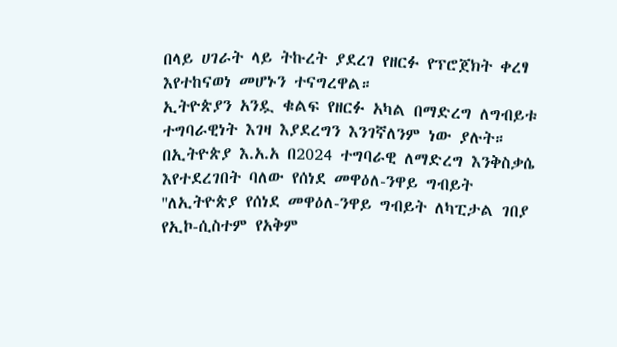በላይ ሀገራት ላይ ትኩረት ያደረገ የዘርፉ የፕሮጀክት ቀረፃ እየተከናወነ መሆኑን ተናግረዋል።
ኢትዮጵያን አንዷ ቁልፍ የዘርፉ አካል በማድረግ ለግብይቱ ተግባራዊነት እገዛ እያደረግን እንገኛለንም ነው ያሉት።
በኢትዮጵያ እ.አ.አ በ2024 ተግባራዊ ለማድረግ እንቅስቃሴ እየተደረገበት ባለው የሰነደ መዋዕለ-ንዋይ ግብይት ''ለኢትዮጵያ የሰነደ መዋዕለ-ንዋይ ግብይት ለካፒታል ገበያ የኢኮ-ሲስተም የአቅም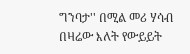ግንባታ'' በሚል መሪ ሃሳብ በዛሬው እለት የውይይት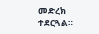መድረክ ተደርጓል።